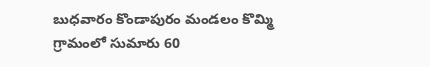బుధవారం కొండాపురం మండలం కొమ్మి గ్రామంలో సుమారు 60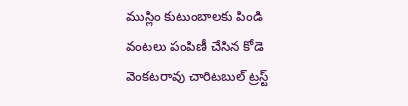ముస్లిం కుటుంబాలకు పిండి వంటలు పంపిణీ చేసిన కోడె వెంకటరావు చారిటబుల్ ట్రస్ట్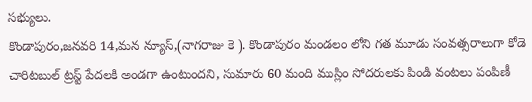సభ్యులు.
కొండాపురం,జనవరి 14,మన న్యూస్,(నాగరాజు కె ). కొండాపురం మండలం లోని గత మూడు సంవత్సరాలుగా కోడె చారిటబుల్ ట్రస్ట్ పేదలకి అండగా ఉంటుందని, సుమారు 60 మంది ముస్లిం సోదరులకు పిండి వంటలు పంపిణీ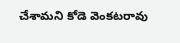చేశామని కోడె వెంకటరావు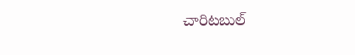చారిటబుల్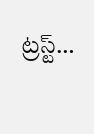ట్రస్ట్…